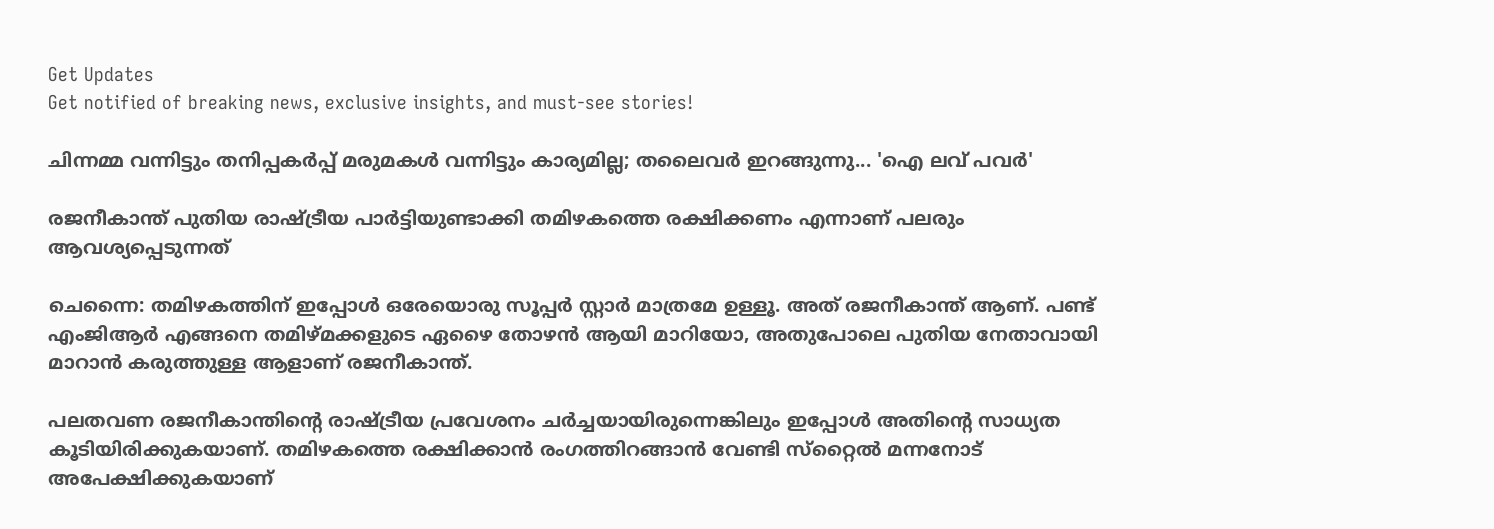Get Updates
Get notified of breaking news, exclusive insights, and must-see stories!

ചിന്നമ്മ വന്നിട്ടും തനിപ്പകര്‍പ്പ് മരുമകള്‍ വന്നിട്ടും കാര്യമില്ല; തലൈവര്‍ ഇറങ്ങുന്നു... 'ഐ ലവ് പവർ'

രജനീകാന്ത് പുതിയ രാഷ്ട്രീയ പാര്‍ട്ടിയുണ്ടാക്കി തമിഴകത്തെ രക്ഷിക്കണം എന്നാണ് പലരും ആവശ്യപ്പെടുന്നത്

ചെന്നൈ: തമിഴകത്തിന് ഇപ്പോള്‍ ഒരേയൊരു സൂപ്പര്‍ സ്റ്റാര്‍ മാത്രമേ ഉള്ളൂ. അത് രജനീകാന്ത് ആണ്. പണ്ട് എംജിആര്‍ എങ്ങനെ തമിഴ്മക്കളുടെ ഏഴൈ തോഴന്‍ ആയി മാറിയോ, അതുപോലെ പുതിയ നേതാവായി മാറാന്‍ കരുത്തുള്ള ആളാണ് രജനീകാന്ത്.

പലതവണ രജനീകാന്തിന്റെ രാഷ്ട്രീയ പ്രവേശനം ചര്‍ച്ചയായിരുന്നെങ്കിലും ഇപ്പോള്‍ അതിന്റെ സാധ്യത കൂടിയിരിക്കുകയാണ്. തമിഴകത്തെ രക്ഷിക്കാന്‍ രംഗത്തിറങ്ങാന്‍ വേണ്ടി സ്‌റ്റൈല്‍ മന്നനോട് അപേക്ഷിക്കുകയാണ്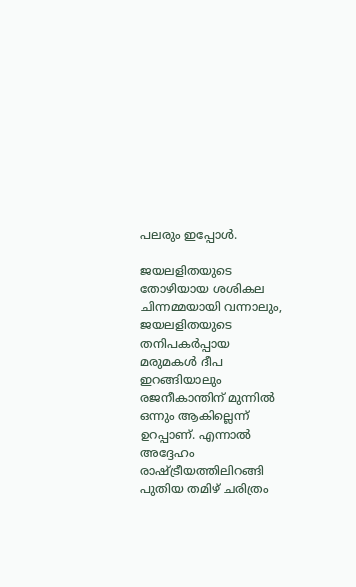പലരും ഇപ്പോള്‍.

ജയലളിതയുടെ തോഴിയായ ശശികല ചിന്നമ്മയായി വന്നാലും, ജയലളിതയുടെ തനിപകര്‍പ്പായ മരുമകള്‍ ദീപ ഇറങ്ങിയാലും രജനീകാന്തിന് മുന്നില്‍ ഒന്നും ആകില്ലെന്ന് ഉറപ്പാണ്. എന്നാല്‍ അദ്ദേഹം രാഷ്ട്രീയത്തിലിറങ്ങി പുതിയ തമിഴ് ചരിത്രം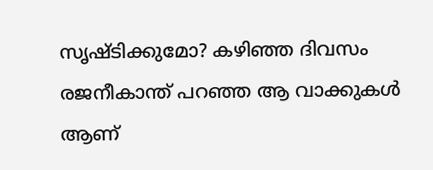സൃഷ്ടിക്കുമോ? കഴിഞ്ഞ ദിവസം രജനീകാന്ത് പറഞ്ഞ ആ വാക്കുകള്‍ ആണ്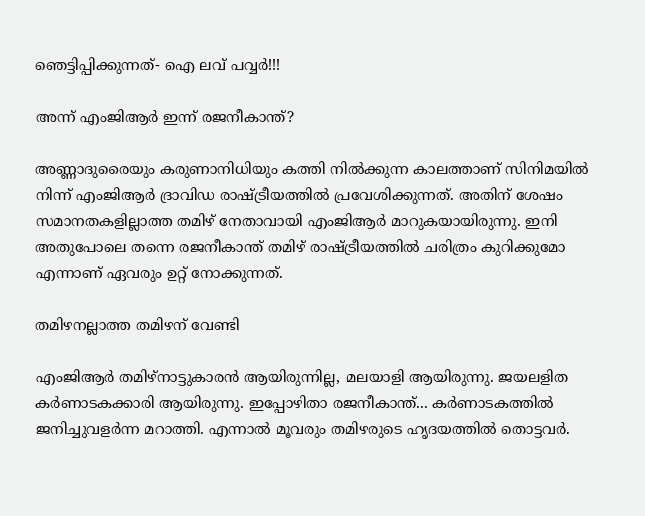ഞെട്ടിപ്പിക്കുന്നത്- ഐ ലവ് പവ്വര്‍!!!

അന്ന് എംജിആര്‍ ഇന്ന് രജനീകാന്ത്?

അണ്ണാദുരൈയും കരുണാനിധിയും കത്തി നില്‍ക്കുന്ന കാലത്താണ് സിനിമയില്‍ നിന്ന് എംജിആര്‍ ദ്രാവിഡ രാഷ്ട്രീയത്തില്‍ പ്രവേശിക്കുന്നത്. അതിന് ശേഷം സമാനതകളില്ലാത്ത തമിഴ് നേതാവായി എംജിആര്‍ മാറുകയായിരുന്നു. ഇനി അതുപോലെ തന്നെ രജനീകാന്ത് തമിഴ് രാഷ്ട്രീയത്തില്‍ ചരിത്രം കുറിക്കുമോ എന്നാണ് ഏവരും ഉറ്റ് നോക്കുന്നത്.

തമിഴനല്ലാത്ത തമിഴന് വേണ്ടി

എംജിആര്‍ തമിഴ്‌നാട്ടുകാരന്‍ ആയിരുന്നില്ല, മലയാളി ആയിരുന്നു. ജയലളിത കര്‍ണാടകക്കാരി ആയിരുന്നു. ഇപ്പോഴിതാ രജനീകാന്ത്... കര്‍ണാടകത്തില്‍ ജനിച്ചുവളര്‍ന്ന മറാത്തി. എന്നാല്‍ മൂവരും തമിഴരുടെ ഹൃദയത്തില്‍ തൊട്ടവര്‍.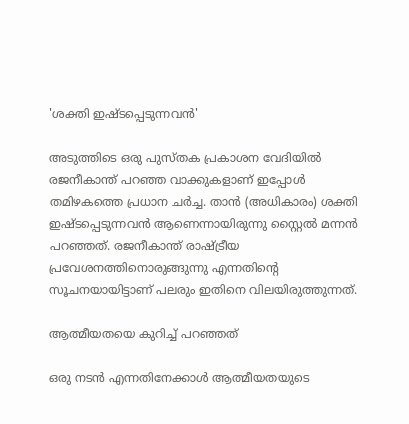'ശക്തി ഇഷ്ടപ്പെടുന്നവന്‍'

അടുത്തിടെ ഒരു പുസ്തക പ്രകാശന വേദിയില്‍ രജനീകാന്ത് പറഞ്ഞ വാക്കുകളാണ് ഇപ്പോള്‍ തമിഴകത്തെ പ്രധാന ചര്‍ച്ച. താന്‍ (അധികാരം) ശക്തി ഇഷ്ടപ്പെടുന്നവന്‍ ആണെന്നായിരുന്നു സ്റ്റൈല്‍ മന്നന്‍ പറഞ്ഞത്. രജനീകാന്ത് രാഷ്ട്രീയ പ്രവേശനത്തിനൊരുങ്ങുന്നു എന്നതിന്റെ സൂചനയായിട്ടാണ് പലരും ഇതിനെ വിലയിരുത്തുന്നത്.

ആത്മീയതയെ കുറിച്ച് പറഞ്ഞത്

ഒരു നടന്‍ എന്നതിനേക്കാള്‍ ആത്മീയതയുടെ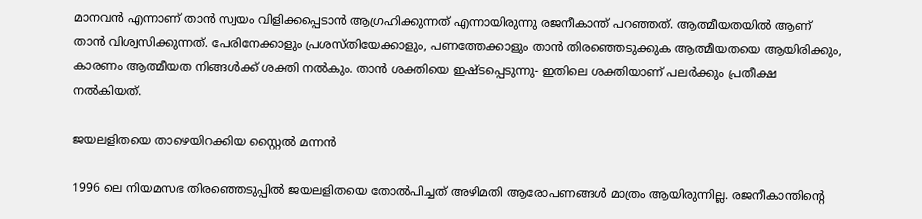മാനവന്‍ എന്നാണ് താന്‍ സ്വയം വിളിക്കപ്പെടാന്‍ ആഗ്രഹിക്കുന്നത് എന്നായിരുന്നു രജനീകാന്ത് പറഞ്ഞത്. ആത്മീയതയില്‍ ആണ് താന്‍ വിശ്വസിക്കുന്നത്. പേരിനേക്കാളും പ്രശസ്തിയേക്കാളും, പണത്തേക്കാളും താന്‍ തിരഞ്ഞെടുക്കുക ആത്മീയതയെ ആയിരിക്കും, കാരണം ആത്മീയത നിങ്ങള്‍ക്ക് ശക്തി നല്‍കും. താന്‍ ശക്തിയെ ഇഷ്ടപ്പെടുന്നു- ഇതിലെ ശക്തിയാണ് പലര്‍ക്കും പ്രതീക്ഷ നല്‍കിയത്.

ജയലളിതയെ താഴെയിറക്കിയ സ്റ്റൈല്‍ മന്നന്‍

1996 ലെ നിയമസഭ തിരഞ്ഞെടുപ്പില്‍ ജയലളിതയെ തോല്‍പിച്ചത് അഴിമതി ആരോപണങ്ങള്‍ മാത്രം ആയിരുന്നില്ല. രജനീകാന്തിന്റെ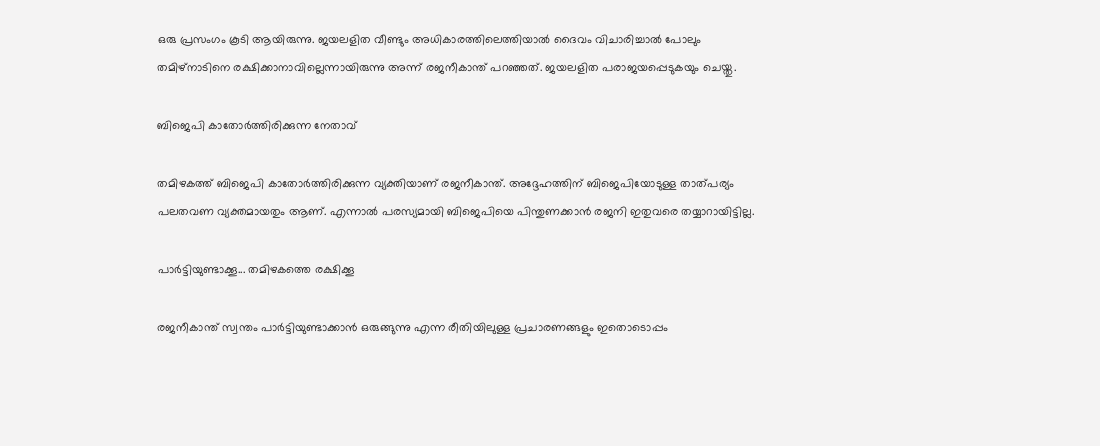ഒരു പ്രസംഗം കൂടി ആയിരുന്നു. ജയലളിത വീണ്ടും അധികാരത്തിലെത്തിയാല്‍ ദൈവം വിചാരിച്ചാല്‍ പോലും തമിഴ്‌നാടിനെ രക്ഷിക്കാനാവില്ലെന്നായിരുന്നു അന്ന് രജനീകാന്ത് പറഞ്ഞത്. ജയലളിത പരാജയപ്പെടുകയും ചെയ്തു.

ബിജെപി കാതോര്‍ത്തിരിക്കുന്ന നേതാവ്

തമിഴകത്ത് ബിജെപി കാതോര്‍ത്തിരിക്കുന്ന വ്യക്തിയാണ് രജനീകാന്ത്. അദ്ദേഹത്തിന് ബിജെപിയോടുള്ള താത്പര്യം പലതവണ വ്യക്തമായതും ആണ്. എന്നാല്‍ പരസ്യമായി ബിജെപിയെ പിന്തുണക്കാന്‍ രജനി ഇതുവരെ തയ്യാറായിട്ടില്ല.

പാര്‍ട്ടിയുണ്ടാക്കൂ... തമിഴകത്തെ രക്ഷിക്കൂ

രജനീകാന്ത് സ്വന്തം പാര്‍ട്ടിയുണ്ടാക്കാന്‍ ഒരുങ്ങുന്നു എന്ന രീതിയിലുള്ള പ്രചാരണങ്ങളും ഇതൊടൊപ്പം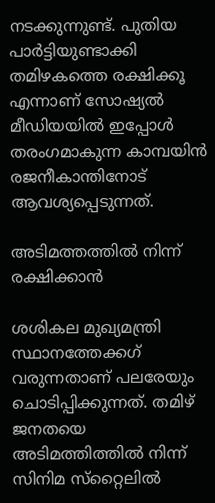നടക്കുന്നുണ്ട്. പുതിയ പാര്‍ട്ടിയുണ്ടാക്കി തമിഴകത്തെ രക്ഷിക്കൂ എന്നാണ് സോഷ്യല്‍ മീഡിയയില്‍ ഇപ്പോള്‍ തരംഗമാകുന്ന കാമ്പയിന്‍ രജനീകാന്തിനോട് ആവശ്യപ്പെടുന്നത്.

അടിമത്തത്തില്‍ നിന്ന് രക്ഷിക്കാന്‍

ശശികല മുഖ്യമന്ത്രി സ്ഥാനത്തേക്കഗ് വരുന്നതാണ് പലരേയും ചൊടിപ്പിക്കുന്നത്. തമിഴ് ജനതയെ അടിമത്തിത്തില്‍ നിന്ന് സിനിമ സ്‌റ്റൈലില്‍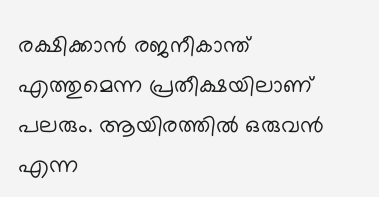രക്ഷിക്കാന്‍ രജനീകാന്ത് എത്തുമെന്ന പ്രതീക്ഷയിലാണ് പലരും. ആയിരത്തില്‍ ഒരുവന്‍ എന്ന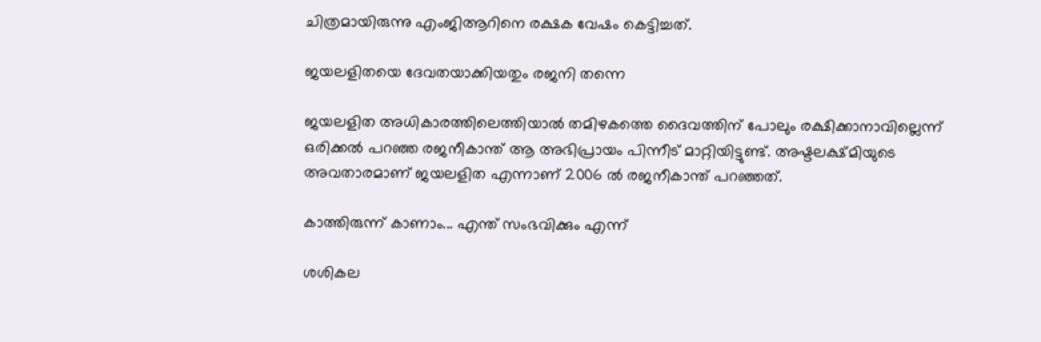ചിത്രമായിരുന്നു എംജിആറിനെ രക്ഷക വേഷം കെട്ടിച്ചത്.

ജയലളിതയെ ദേവതയാക്കിയതും രജനി തന്നെ

ജയലളിത അധികാരത്തിലെത്തിയാല്‍ തമിഴകത്തെ ദൈവത്തിന് പോലും രക്ഷിക്കാനാവില്ലെന്ന് ഒരിക്കല്‍ പറഞ്ഞ രജനീകാന്ത് ആ അഭിപ്രായം പിന്നീട് മാറ്റിയിട്ടുണ്ട്. അഷ്ടലക്ഷ്മിയുടെ അവതാരമാണ് ജയലളിത എന്നാണ് 2006 ല്‍ രജനീകാന്ത് പറഞ്ഞത്.

കാത്തിരുന്ന് കാണാം... എന്ത് സംഭവിക്കും എന്ന്

ശശികല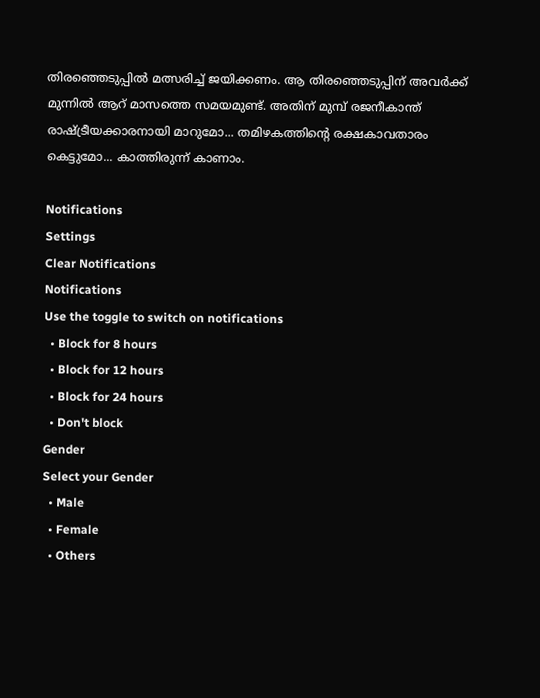തിരഞ്ഞെടുപ്പില്‍ മത്സരിച്ച് ജയിക്കണം. ആ തിരഞ്ഞെടുപ്പിന് അവര്‍ക്ക് മുന്നില്‍ ആറ് മാസത്തെ സമയമുണ്ട്. അതിന് മുമ്പ് രജനീകാന്ത് രാഷ്ട്രീയക്കാരനായി മാറുമോ... തമിഴകത്തിന്റെ രക്ഷകാവതാരം കെട്ടുമോ... കാത്തിരുന്ന് കാണാം.

Notifications
Settings
Clear Notifications
Notifications
Use the toggle to switch on notifications
  • Block for 8 hours
  • Block for 12 hours
  • Block for 24 hours
  • Don't block
Gender
Select your Gender
  • Male
  • Female
  • Others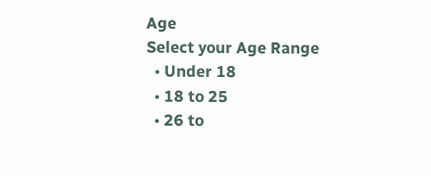Age
Select your Age Range
  • Under 18
  • 18 to 25
  • 26 to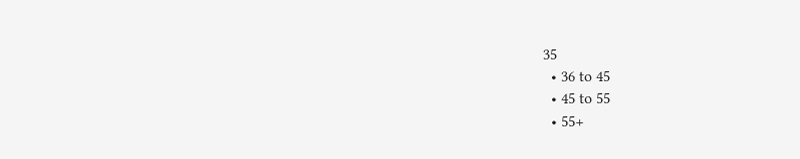35
  • 36 to 45
  • 45 to 55
  • 55+